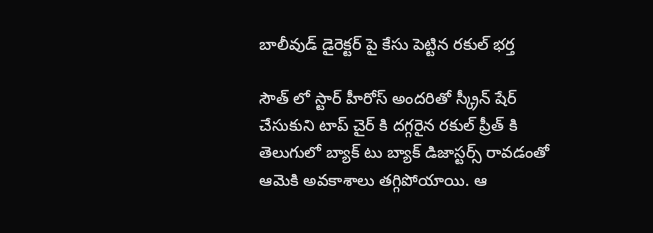బాలీవుడ్ డైరెక్టర్ పై కేసు పెట్టిన రకుల్ భర్త

సౌత్ లో స్టార్ హీరోస్ అందరితో స్క్రీన్ షేర్ చేసుకుని టాప్ చైర్ కి దగ్గరైన రకుల్ ప్రీత్ కి తెలుగులో బ్యాక్ టు బ్యాక్ డిజాస్టర్స్ రావడంతో ఆమెకి అవకాశాలు తగ్గిపోయాయి. ఆ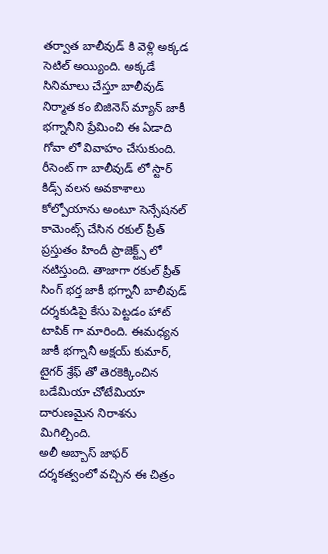తర్వాత బాలీవుడ్ కి వెళ్లి అక్కడ సెటిల్ అయ్యింది. అక్కడే సినిమాలు చేస్తూ బాలీవుడ్ నిర్మాత కం బిజినెస్ మ్యాన్ జాకీ భగ్నానీని ప్రేమించి ఈ ఏడాది గోవా లో వివాహం చేసుకుంది.
రీసెంట్ గా బాలీవుడ్ లో స్టార్ కిడ్స్ వలన అవకాశాలు కోల్పోయాను అంటూ సెన్సేషనల్ కామెంట్స్ చేసిన రకుల్ ప్రీత్ ప్రస్తుతం హిందీ ప్రాజెక్ట్స్ లో నటిస్తుంది. తాజాగా రకుల్ ప్రీత్ సింగ్ భర్త జాకీ భగ్నానీ బాలీవుడ్ దర్శకుడిపై కేసు పెట్టడం హాట్ టాపిక్ గా మారింది. ఈమధ్యన జాకీ భగ్నానీ అక్షయ్ కుమార్, టైగర్ శ్రేఫ్ తో తెరకెక్కించిన బడేమియా చోటేమియా దారుణమైన నిరాశను మిగిల్చింది.
అలీ అబ్బాస్ జాఫర్ దర్శకత్వంలో వచ్చిన ఈ చిత్రం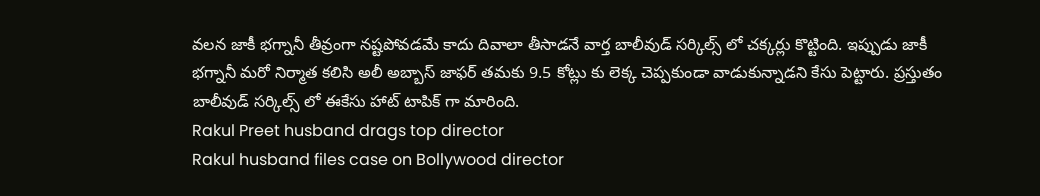వలన జాకీ భగ్నానీ తీవ్రంగా నష్టపోవడమే కాదు దివాలా తీసాడనే వార్త బాలీవుడ్ సర్కిల్స్ లో చక్కర్లు కొట్టింది. ఇప్పుడు జాకీ భగ్నానీ మరో నిర్మాత కలిసి అలీ అబ్బాస్ జాఫర్ తమకు 9.5 కోట్లు కు లెక్క చెప్పకుండా వాడుకున్నాడని కేసు పెట్టారు. ప్రస్తుతం బాలీవుడ్ సర్కిల్స్ లో ఈకేసు హాట్ టాపిక్ గా మారింది.
Rakul Preet husband drags top director
Rakul husband files case on Bollywood director